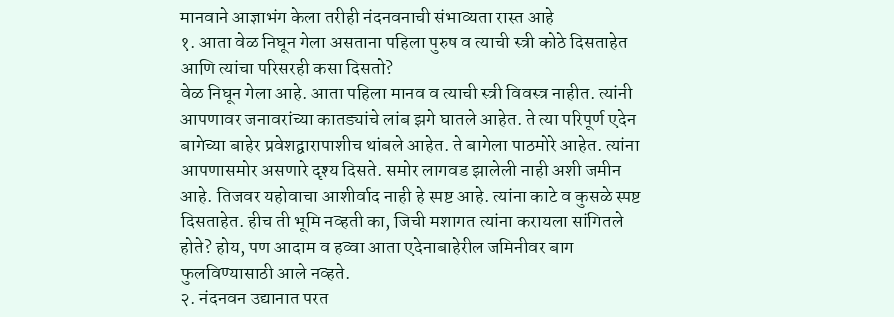मानवाने आज्ञाभंग केला तरीही नंदनवनाची संभाव्यता रास्त आहे
१. आता वेळ निघून गेला असताना पहिला पुरुष व त्याची स्त्री कोठे दिसताहेत आणि त्यांचा परिसरही कसा दिसतो?
वेळ निघून गेला आहे. आता पहिला मानव व त्याची स्त्री विवस्त्र नाहीत. त्यांनी आपणावर जनावरांच्या कातड्यांचे लांब झगे घातले आहेत. ते त्या परिपूर्ण एदेन बागेच्या बाहेर प्रवेशद्वारापाशीच थांबले आहेत. ते बागेला पाठमोरे आहेत. त्यांना आपणासमोर असणारे दृश्य दिसते. समोर लागवड झालेली नाही अशी जमीन आहे. तिजवर यहोवाचा आशीर्वाद नाही हे स्पष्ट आहे. त्यांना काटे व कुसळे स्पष्ट दिसताहेत. हीच ती भूमि नव्हती का, जिची मशागत त्यांना करायला सांगितले होते? होय, पण आदाम व हव्वा आता एदेनाबाहेरील जमिनीवर बाग फुलविण्यासाठी आले नव्हते.
२. नंदनवन उद्यानात परत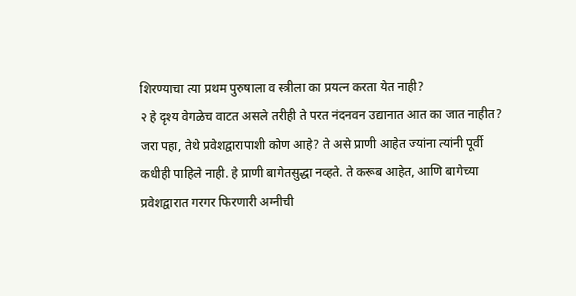शिरण्याचा त्या प्रथम पुरुषाला व स्त्रीला का प्रयत्न करता येत नाही?
२ हे दृश्य वेगळेच वाटत असले तरीही ते परत नंदनवन उद्यानात आत का जात नाहीत? जरा पहा, तेथे प्रवेशद्वारापाशी कोण आहे? ते असे प्राणी आहेत ज्यांना त्यांनी पूर्वी कधीही पाहिले नाही. हे प्राणी बागेतसुद्धा नव्हते. ते करूब आहेत, आणि बागेच्या प्रवेशद्वारात गरगर फिरणारी अग्नीची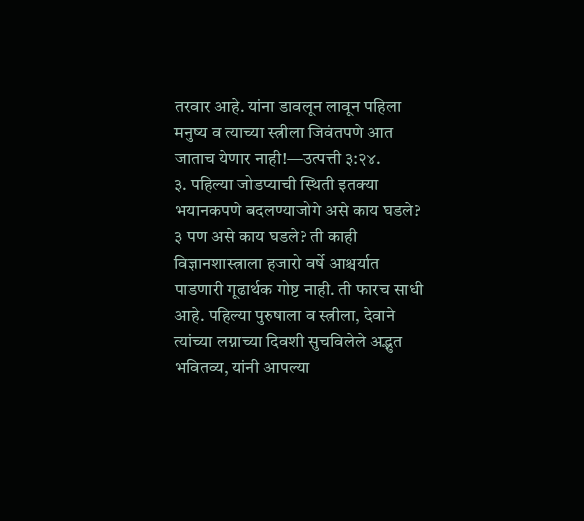तरवार आहे. यांना डावलून लावून पहिला मनुष्य व त्याच्या स्त्रीला जिवंतपणे आत जाताच येणार नाही!—उत्पत्ती ३:२४.
३. पहिल्या जोडप्याची स्थिती इतक्या भयानकपणे बदलण्याजोगे असे काय घडले?
३ पण असे काय घडले? ती काही विज्ञानशास्त्राला हजारो वर्षे आश्चर्यात पाडणारी गूढार्थक गोष्ट नाही. ती फारच साधी आहे. पहिल्या पुरुषाला व स्त्रीला, देवाने त्यांच्या लग्नाच्या दिवशी सुचविलेले अद्भुत भवितव्य, यांनी आपल्या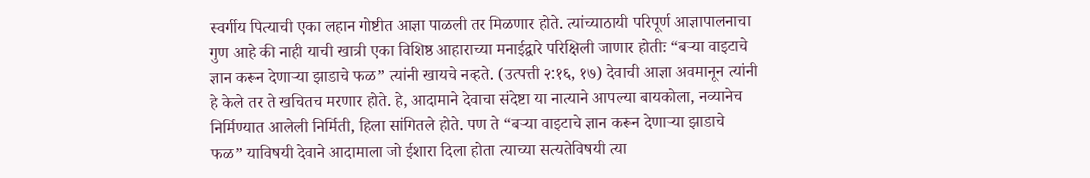स्वर्गीय पित्याची एका लहान गोष्टीत आज्ञा पाळली तर मिळणार होते. त्यांच्याठायी परिपूर्ण आज्ञापालनाचा गुण आहे की नाही याची खात्री एका विशिष्ठ आहाराच्या मनाईद्वारे परिक्षिली जाणार होतीः “बऱ्या वाइटाचे ज्ञान करून देणाऱ्या झाडाचे फळ” त्यांनी खायचे नव्हते. (उत्पत्ती २:१६, १७) देवाची आज्ञा अवमानून त्यांनी हे केले तर ते खचितच मरणार होते. हे, आदामाने देवाचा संदेष्टा या नात्याने आपल्या बायकोला, नव्यानेच निर्मिण्यात आलेली निर्मिती, हिला सांगितले होते. पण ते “बऱ्या वाइटाचे ज्ञान करून देणाऱ्या झाडाचे फळ” याविषयी देवाने आदामाला जो ईशारा दिला होता त्याच्या सत्यतेविषयी त्या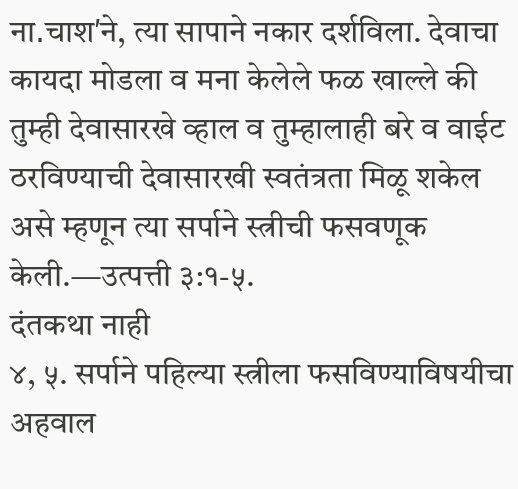ना․चाशʹने, त्या सापाने नकार दर्शविला. देवाचा कायदा मोडला व मना केलेले फळ खाल्ले की तुम्ही देवासारखे व्हाल व तुम्हालाही बरे व वाईट ठरविण्याची देवासारखी स्वतंत्रता मिळू शकेल असे म्हणून त्या सर्पाने स्त्रीची फसवणूक केली.—उत्पत्ती ३:१-५.
दंतकथा नाही
४, ५. सर्पाने पहिल्या स्त्रीला फसविण्याविषयीचा अहवाल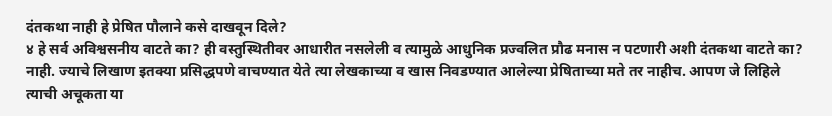दंतकथा नाही हे प्रेषित पौलाने कसे दाखवून दिले?
४ हे सर्व अविश्वसनीय वाटते का? ही वस्तुस्थितीवर आधारीत नसलेली व त्यामुळे आधुनिक प्रज्वलित प्रौढ मनास न पटणारी अशी दंतकथा वाटते का? नाही. ज्याचे लिखाण इतक्या प्रसिद्धपणे वाचण्यात येते त्या लेखकाच्या व खास निवडण्यात आलेल्या प्रेषिताच्या मते तर नाहीच. आपण जे लिहिले त्याची अचूकता या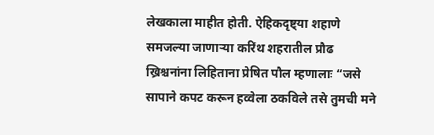लेखकाला माहीत होती. ऐहिकदृष्ट्या शहाणे समजल्या जाणाऱ्या करिंथ शहरातील प्रौढ ख्रिश्चनांना लिहिताना प्रेषित पौल म्हणालाः “जसे सापाने कपट करून हव्वेला ठकविले तसे तुमची मने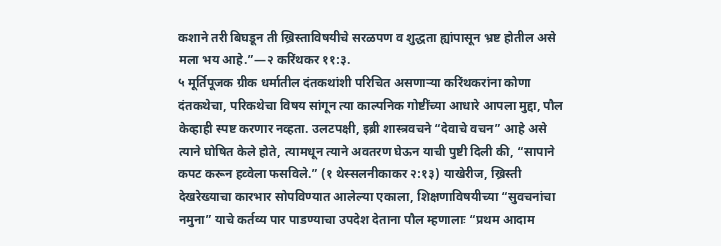कशाने तरी बिघडून ती ख्रिस्ताविषयीचे सरळपण व शुद्धता ह्यांपासून भ्रष्ट होतील असे मला भय आहे.”—२ करिंथकर ११:३.
५ मूर्तिपूजक ग्रीक धर्मातील दंतकथांशी परिचित असणाऱ्या करिंथकरांना कोणा दंतकथेचा, परिकथेचा विषय सांगून त्या काल्पनिक गोष्टींच्या आधारे आपला मुद्दा, पौल केव्हाही स्पष्ट करणार नव्हता. उलटपक्षी, इब्री शास्त्रवचने “देवाचे वचन” आहे असे त्याने घोषित केले होते, त्यामधून त्याने अवतरण घेऊन याची पुष्टी दिली की, “सापाने कपट करून हव्वेला फसविले.” (१ थेस्सलनीकाकर २:१३) याखेरीज, ख्रिस्ती देखरेख्याचा कारभार सोपविण्यात आलेल्या एकाला, शिक्षणाविषयीच्या “सुवचनांचा नमुना” याचे कर्तव्य पार पाडण्याचा उपदेश देताना पौल म्हणालाः “प्रथम आदाम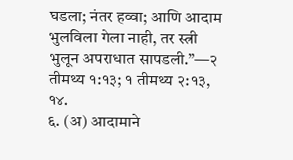घडला; नंतर हव्वा; आणि आदाम भुलविला गेला नाही, तर स्त्री भुलून अपराधात सापडली.”—२ तीमथ्य १:१३; १ तीमथ्य २:१३, १४.
६. (अ) आदामाने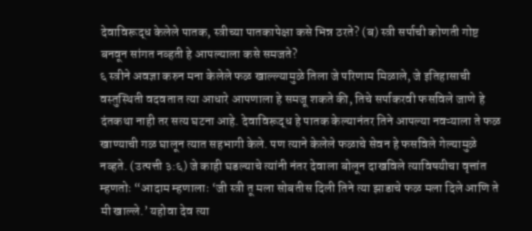देवाविरूद्ध केलेले पातक, स्त्रीच्या पातकापेक्षा कसे भिन्न ठरते? (ब) स्त्री सर्पाची कोणती गोष्ट बनवून सांगत नव्हती हे आपल्याला कसे समजते?
६ स्त्रीने अवज्ञा करुन मना केलेले फळ खाल्ल्यामुळे तिला जे परिणाम मिळाले, जे इतिहासाची वस्तुस्थिती वदवतात त्या आधारे आपणाला हे समजू शकते की, तिचे सर्पाकरवी फसविले जाणे हे दंतकथा नाही तर सत्य घटना आहे. देवाविरूद्ध हे पातक केल्यानंतर तिने आपल्या नवऱ्याला ते फळ खाण्याची गळ घालून त्यात सहभागी केले. पण त्याने केलेले फळाचे सेवन हे फसविले गेल्यामुळे नव्हते. (उत्पत्ती ३:६) जे काही घडल्याचे त्यांनी नंतर देवाला बोलून दाखविले त्याविषयीचा वृत्तांत म्हणतोः “आदाम म्हणालाः ‘जी स्त्री तू मला सोबतीस दिली तिने त्या झाडाचे फळ मला दिले आणि ते मी खाल्ले.’ यहोवा देव त्या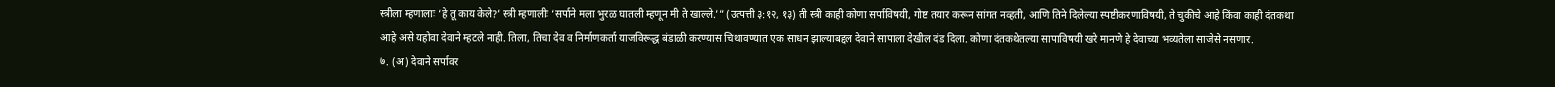स्त्रीला म्हणालाः ‘हे तू काय केले?’ स्त्री म्हणालीः ‘सर्पाने मला भुरळ घातली म्हणून मी ते खाल्ले.’” (उत्पत्ती ३:१२, १३) ती स्त्री काही कोणा सर्पाविषयी, गोष्ट तयार करून सांगत नव्हती, आणि तिने दिलेल्या स्पष्टीकरणाविषयी, ते चुकीचे आहे किंवा काही दंतकथा आहे असे यहोवा देवाने म्हटले नाही. तिला, तिचा देव व निर्माणकर्ता याजविरूद्ध बंडाळी करण्यास चिथावण्यात एक साधन झाल्याबद्दल देवाने सापाला देखील दंड दिला. कोणा दंतकथेतल्या सापाविषयी खरे मानणे हे देवाच्या भव्यतेला साजेसे नसणार.
७. (अ) देवाने सर्पावर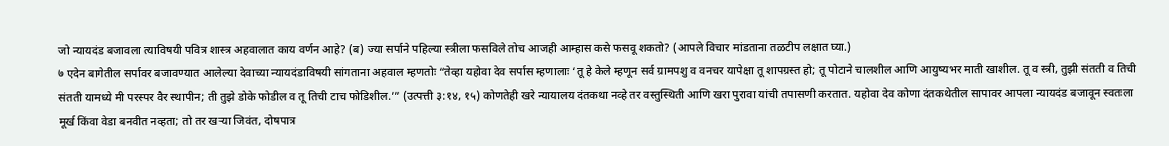जो न्यायदंड बजावला त्याविषयी पवित्र शास्त्र अहवालात काय वर्णन आहे? (ब) ज्या सर्पाने पहिल्या स्त्रीला फसविले तोच आजही आम्हास कसे फसवू शकतो? (आपले विचार मांडताना तळटीप लक्षात घ्या.)
७ एदेन बागेतील सर्पावर बजावण्यात आलेल्या देवाच्या न्यायदंडाविषयी सांगताना अहवाल म्हणतोः “तेव्हा यहोवा देव सर्पास म्हणालाः ‘तू हे केले म्हणून सर्व ग्रामपशु व वनचर यापेक्षा तू शापग्रस्त हो; तू पोटाने चालशील आणि आयुष्यभर माती खाशील. तू व स्त्री, तुझी संतती व तिची संतती यामध्ये मी परस्पर वैर स्थापीन; ती तुझे डोके फोडील व तू तिची टाच फोडिशील.’” (उत्पत्ती ३:१४, १५) कोणतेही खरे न्यायालय दंतकथा नव्हे तर वस्तुस्थिती आणि खरा पुरावा यांची तपासणी करतात. यहोवा देव कोणा दंतकथेतील सापावर आपला न्यायदंड बजावून स्वतःला मूर्ख किंवा वेडा बनवीत नव्हता; तो तर खऱ्या जिवंत, दोषपात्र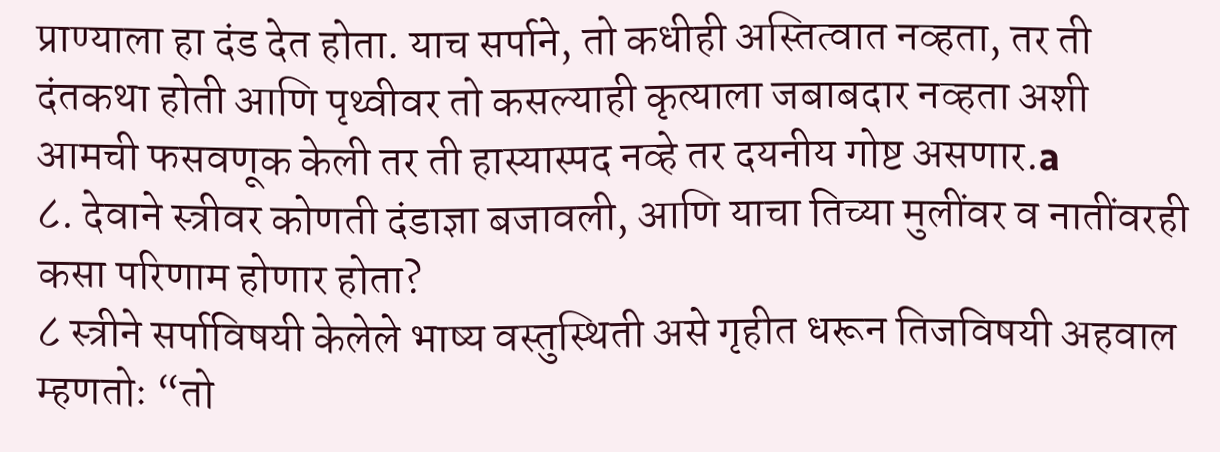प्राण्याला हा दंड देत होता. याच सर्पाने, तो कधीही अस्तित्वात नव्हता, तर ती दंतकथा होती आणि पृथ्वीवर तो कसल्याही कृत्याला जबाबदार नव्हता अशी आमची फसवणूक केली तर ती हास्यास्पद नव्हे तर दयनीय गोष्ट असणार.a
८. देवाने स्त्रीवर कोणती दंडाज्ञा बजावली, आणि याचा तिच्या मुलींवर व नातींवरही कसा परिणाम होणार होता?
८ स्त्रीने सर्पाविषयी केलेले भाष्य वस्तुस्थिती असे गृहीत धरून तिजविषयी अहवाल म्हणतोः “तो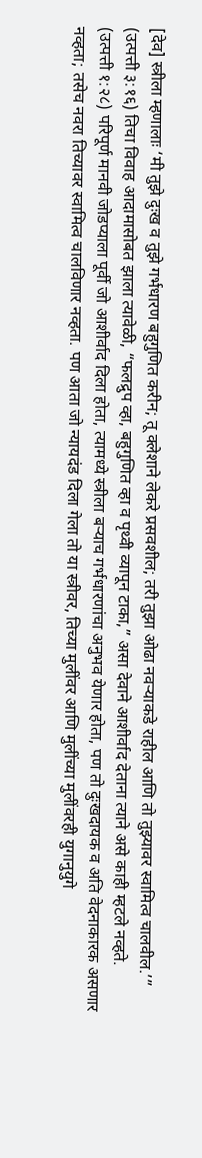[देव] स्त्रीला म्हणालाः ‘मी तुझे दुःख व तुझे गर्भधारण बहुगुणित करीन; तू क्लेशाने लेकरे प्रसवशील; तरी तुझा ओढा नवऱ्याकडे राहील आणि तो तुझ्यावर स्वामित्व चालवील.’” (उत्पत्ती ३:१६) तिचा विवाह आदामासोबत झाला त्यावेळी, “फलद्रुप व्हा, बहुगुणित व्हा व पृथ्वी व्यापून टाका,” असा देवाने आशीर्वाद देताना त्याने असे काही म्हटले नव्हते. (उत्पत्ती १:२८) परिपूर्ण मानवी जोडप्याला पूर्वी जो आशीर्वाद दिला होता, त्यामध्ये स्त्रीला बऱ्याच गर्भधारणांचा अनुभव येणार होता, पण तो दुःखदायक व अति वेदनाकारक असणार नव्हता; तसेच नवरा तिच्यावर स्वामित्व चालविणार नव्हता. पण आता जो न्यायदंड दिला गेला तो या स्त्रीवर, तिच्या मुलींवर आणि मुलींच्या मुलींवरही युगानुयुगे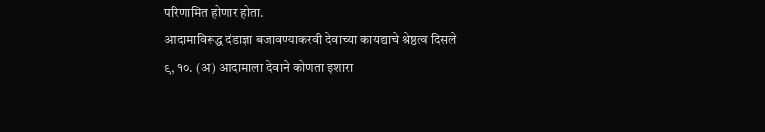परिणामित होणार होता.
आदामाविरूद्ध दंडाज्ञा बजावण्याकरवी देवाच्या कायद्याचे श्रेष्ठत्व दिसले
९, १०. (अ) आदामाला देवाने कोणता इशारा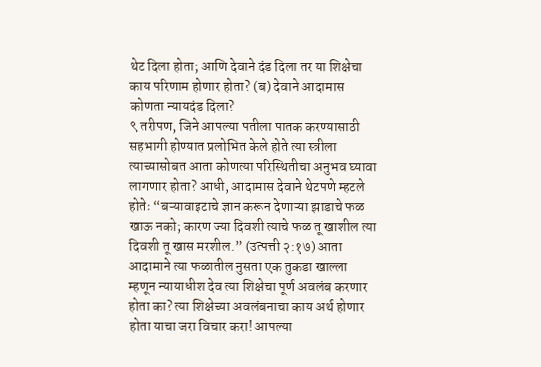थेट दिला होता; आणि देवाने दंड दिला तर या शिक्षेचा काय परिणाम होणार होता? (ब) देवाने आदामास कोणता न्यायदंड दिला?
९ तरीपण, जिने आपल्या पतीला पातक करण्यासाठी सहभागी होण्यात प्रलोभित केले होते त्या स्त्रीला त्याच्यासोबत आता कोणत्या परिस्थितीचा अनुभव घ्यावा लागणार होता? आधी, आदामास देवाने थेटपणे म्हटले होतेः “बऱ्यावाइटाचे ज्ञान करून देणाऱ्या झाडाचे फळ खाऊ नको; कारण ज्या दिवशी त्याचे फळ तू खाशील त्या दिवशी तू खास मरशील.” (उत्पत्ती २:१७) आता आदामाने त्या फळातील नुसता एक तुकडा खाल्ला म्हणून न्यायाधीश देव त्या शिक्षेचा पूर्ण अवलंब करणार होता का? त्या शिक्षेच्या अवलंबनाचा काय अर्थ होणार होता याचा जरा विचार करा! आपल्या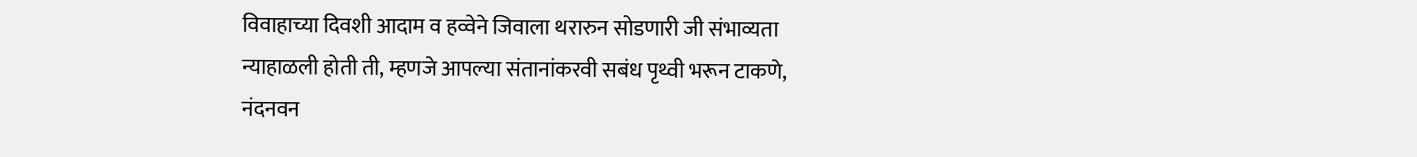विवाहाच्या दिवशी आदाम व हव्वेने जिवाला थरारुन सोडणारी जी संभाव्यता न्याहाळली होती ती, म्हणजे आपल्या संतानांकरवी सबंध पृथ्वी भरून टाकणे, नंदनवन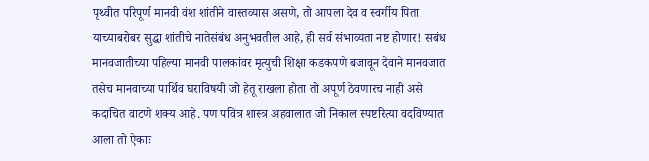पृथ्वीत परिपूर्ण मानवी वंश शांतीने वास्तव्यास असणे, तो आपला देव व स्वर्गीय पिता याच्याबरोबर सुद्धा शांतीचे नातेसंबंध अनुभवतील आहे, ही सर्व संभाव्यता नष्ट होणार! सबंध मानवजातीच्या पहिल्या मानवी पालकांवर मृत्युची शिक्षा कडकपणे बजावून देवाने मानवजात तसेच मानवाच्या पार्थिव घराविषयी जो हेतू राखला होता तो अपूर्ण ठेवणारच नाही असे कदाचित वाटणे शक्य आहे. पण पवित्र शास्त्र अहवालात जो निकाल स्पष्टरित्या वदविण्यात आला तो ऐकाः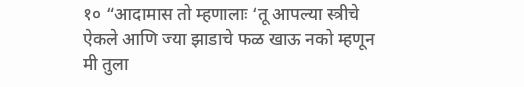१० “आदामास तो म्हणालाः ‘तू आपल्या स्त्रीचे ऐकले आणि ज्या झाडाचे फळ खाऊ नको म्हणून मी तुला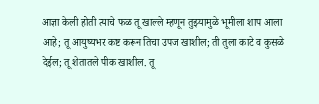आज्ञा केली होती त्याचे फळ तू खाल्ले म्हणून तुझ्यामुळे भूमीला शाप आला आहे; तू आयुष्यभर कष्ट करून तिचा उपज खाशील; ती तुला काटे व कुसळे देईल; तू शेतातले पीक खाशील. तू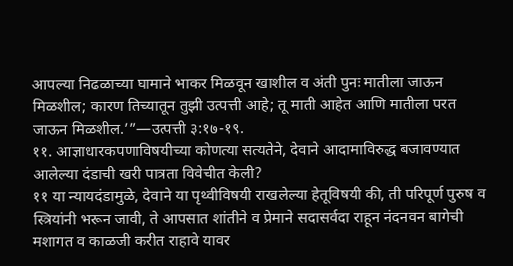आपल्या निढळाच्या घामाने भाकर मिळवून खाशील व अंती पुनः मातीला जाऊन मिळशील; कारण तिच्यातून तुझी उत्पत्ती आहे; तू माती आहेत आणि मातीला परत जाऊन मिळशील.’”—उत्पत्ती ३:१७-१९.
११. आज्ञाधारकपणाविषयीच्या कोणत्या सत्यतेने, देवाने आदामाविरुद्ध बजावण्यात आलेल्या दंडाची खरी पात्रता विवेचीत केली?
११ या न्यायदंडामुळे, देवाने या पृथ्वीविषयी राखलेल्या हेतूविषयी की, ती परिपूर्ण पुरुष व स्त्रियांनी भरून जावी, ते आपसात शांतीने व प्रेमाने सदासर्वदा राहून नंदनवन बागेची मशागत व काळजी करीत राहावे यावर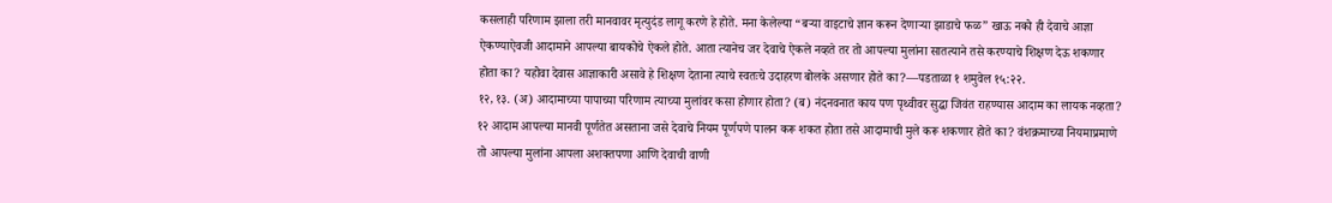कसलाही परिणाम झाला तरी मानवावर मृत्युदंड लागू करणे हे होते. मना केलेल्या “बऱ्या वाइटाचे ज्ञान करून देणाऱ्या झाडाचे फळ” खाऊ नको ही देवाचे आज्ञा ऐकण्याऐवजी आदामाने आपल्या बायकोचे ऐकले होते. आता त्यानेच जर देवाचे ऐकले नव्हते तर तो आपल्या मुलांना सातत्याने तसे करण्याचे शिक्षण देऊ शकणार होता का? यहोवा देवास आज्ञाकारी असावे हे शिक्षण देताना त्याचे स्वतःचे उदाहरण बोलके असणार होते का?—पडताळा १ शमुवेल १५:२२.
१२, १३. (अ) आदामाच्या पापाच्या परिणाम त्याच्या मुलांवर कसा होणार होता? (ब) नंदनवनात काय पण पृथ्वीवर सुद्धा जिवंत राहण्यास आदाम का लायक नव्हता?
१२ आदाम आपल्या मानवी पूर्णतेत असताना जसे देवाचे नियम पूर्णपणे पालन करू शकत होता तसे आदामाची मुले करू शकणार होते का? वंशक्रमाच्या नियमाप्रमाणे तो आपल्या मुलांना आपला अशक्तपणा आणि देवाची वाणी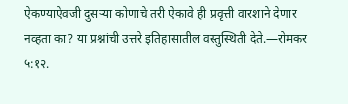ऐकण्याऐवजी दुसऱ्या कोणाचे तरी ऐकावे ही प्रवृत्ती वारशाने देणार नव्हता का? या प्रश्नांची उत्तरे इतिहासातील वस्तुस्थिती देते.—रोमकर ५:१२.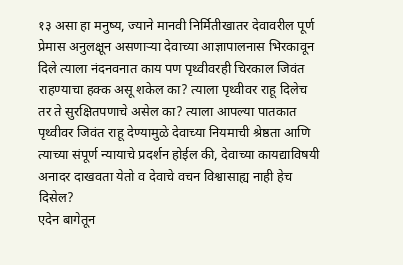१३ असा हा मनुष्य, ज्याने मानवी निर्मितीखातर देवावरील पूर्ण प्रेमास अनुलक्षून असणाऱ्या देवाच्या आज्ञापालनास भिरकावून दिले त्याला नंदनवनात काय पण पृथ्वीवरही चिरकाल जिवंत राहण्याचा हक्क असू शकेल का? त्याला पृथ्वीवर राहू दिलेच तर ते सुरक्षितपणाचे असेल का? त्याला आपल्या पातकात पृथ्वीवर जिवंत राहू देण्यामुळे देवाच्या नियमाची श्रेष्ठता आणि त्याच्या संपूर्ण न्यायाचे प्रदर्शन होईल की, देवाच्या कायद्याविषयी अनादर दाखवता येतो व देवाचे वचन विश्वासाह्य नाही हेच दिसेल?
एदेन बागेतून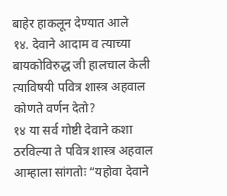बाहेर हाकलून देण्यात आले
१४. देवाने आदाम व त्याच्या बायकोविरुद्ध जी हालचाल केली त्याविषयी पवित्र शास्त्र अहवाल कोणते वर्णन देतो?
१४ या सर्व गोष्टी देवाने कशा ठरविल्या ते पवित्र शास्त्र अहवाल आम्हाला सांगतोः “यहोवा देवाने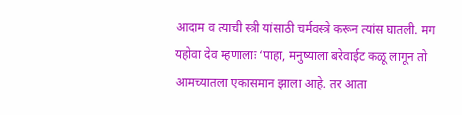आदाम व त्याची स्त्री यांसाठी चर्मवस्त्रे करून त्यांस घातली. मग यहोवा देव म्हणालाः ‘पाहा, मनुष्याला बरेवाईट कळू लागून तो आमच्यातला एकासमान झाला आहे. तर आता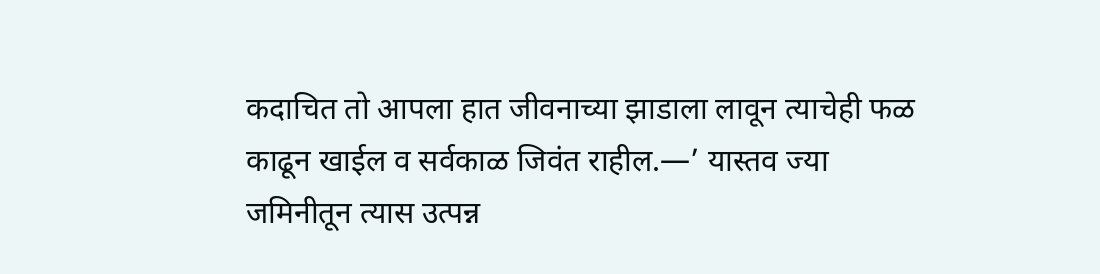कदाचित तो आपला हात जीवनाच्या झाडाला लावून त्याचेही फळ काढून खाईल व सर्वकाळ जिवंत राहील.—’ यास्तव ज्या जमिनीतून त्यास उत्पन्न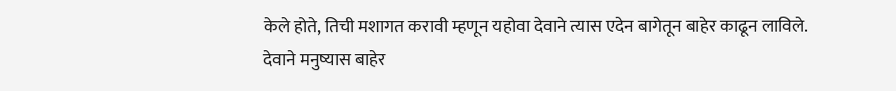केले होते, तिची मशागत करावी म्हणून यहोवा देवाने त्यास एदेन बागेतून बाहेर काढून लाविले. देवाने मनुष्यास बाहेर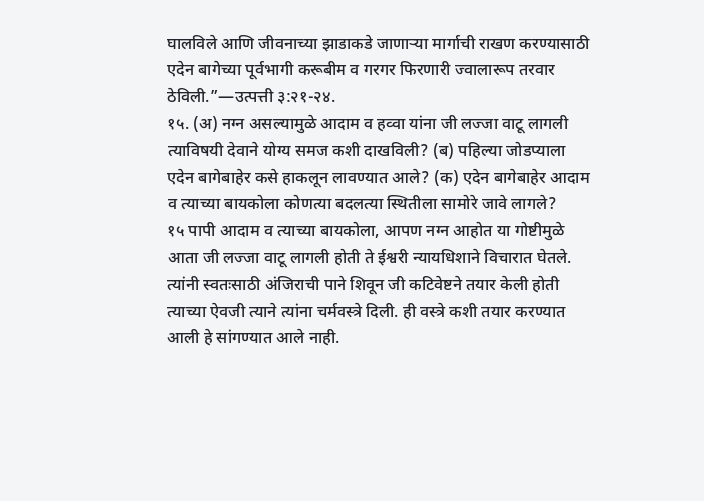घालविले आणि जीवनाच्या झाडाकडे जाणाऱ्या मार्गाची राखण करण्यासाठी एदेन बागेच्या पूर्वभागी करूबीम व गरगर फिरणारी ज्वालारूप तरवार ठेविली.”—उत्पत्ती ३:२१-२४.
१५. (अ) नग्न असल्यामुळे आदाम व हव्वा यांना जी लज्जा वाटू लागली त्याविषयी देवाने योग्य समज कशी दाखविली? (ब) पहिल्या जोडप्याला एदेन बागेबाहेर कसे हाकलून लावण्यात आले? (क) एदेन बागेबाहेर आदाम व त्याच्या बायकोला कोणत्या बदलत्या स्थितीला सामोरे जावे लागले?
१५ पापी आदाम व त्याच्या बायकोला, आपण नग्न आहोत या गोष्टीमुळे आता जी लज्जा वाटू लागली होती ते ईश्वरी न्यायधिशाने विचारात घेतले. त्यांनी स्वतःसाठी अंजिराची पाने शिवून जी कटिवेष्टने तयार केली होती त्याच्या ऐवजी त्याने त्यांना चर्मवस्त्रे दिली. ही वस्त्रे कशी तयार करण्यात आली हे सांगण्यात आले नाही.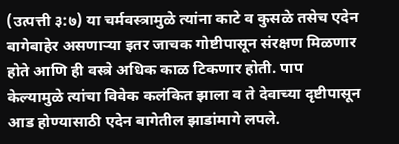(उत्पत्ती ३:७) या चर्मवस्त्रामुळे त्यांना काटे व कुसळे तसेच एदेन बागेबाहेर असणाऱ्या इतर जाचक गोष्टीपासून संरक्षण मिळणार होते आणि ही वस्त्रे अधिक काळ टिकणार होती. पाप केल्यामुळे त्यांचा विवेक कलंकित झाला व ते देवाच्या दृष्टीपासून आड होण्यासाठी एदेन बागेतील झाडांमागे लपले.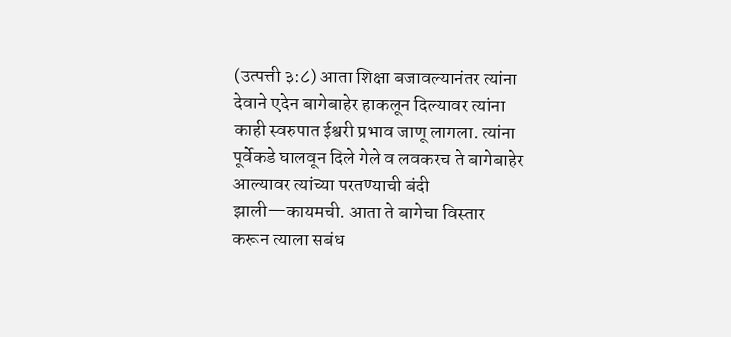(उत्पत्ती ३:८) आता शिक्षा बजावल्यानंतर त्यांना देवाने एदेन बागेबाहेर हाकलून दिल्यावर त्यांना काही स्वरुपात ईश्वरी प्रभाव जाणू लागला. त्यांना पूर्वेकडे घालवून दिले गेले व लवकरच ते बागेबाहेर आल्यावर त्यांच्या परतण्याची बंदी झाली—कायमची. आता ते बागेचा विस्तार करून त्याला सबंध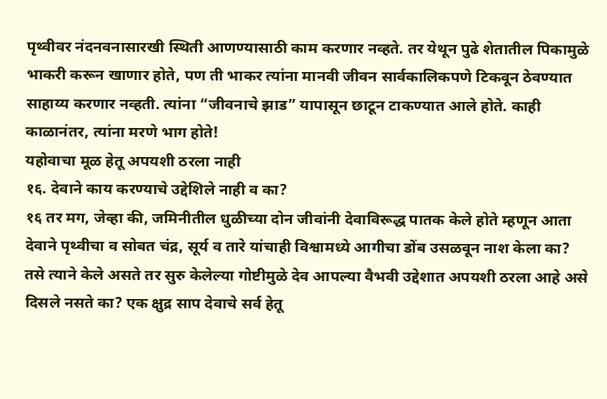पृथ्वीवर नंदनवनासारखी स्थिती आणण्यासाठी काम करणार नव्हते. तर येथून पुढे शेतातील पिकामुळे भाकरी करून खाणार होते, पण ती भाकर त्यांना मानवी जीवन सार्वकालिकपणे टिकवून ठेवण्यात साहाय्य करणार नव्हती. त्यांना “जीवनाचे झाड” यापासून छाटून टाकण्यात आले होते. काही काळानंतर, त्यांना मरणे भाग होते!
यहोवाचा मूळ हेतू अपयशी ठरला नाही
१६. देवाने काय करण्याचे उद्देशिले नाही व का?
१६ तर मग, जेव्हा की, जमिनीतील धुळीच्या दोन जीवांनी देवाविरूद्ध पातक केले होते म्हणून आता देवाने पृथ्वीचा व सोबत चंद्र, सूर्य व तारे यांचाही विश्वामध्ये आगीचा डोंब उसळवून नाश केला का? तसे त्याने केले असते तर सुरु केलेल्या गोष्टीमुळे देव आपल्या वैभवी उद्देशात अपयशी ठरला आहे असे दिसले नसते का? एक क्षुद्र साप देवाचे सर्व हेतू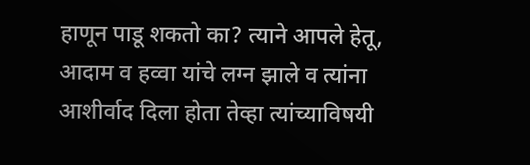हाणून पाडू शकतो का? त्याने आपले हेतू, आदाम व हव्वा यांचे लग्न झाले व त्यांना आशीर्वाद दिला होता तेव्हा त्यांच्याविषयी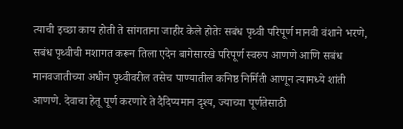त्याची इच्छा काय होती ते सांगताना जाहीर केले होतेः सबंध पृथ्वी परिपूर्ण मानवी वंशाने भरणे, सबंध पृथ्वीची मशागत करून तिला एदेन बागेसारखे परिपूर्ण स्वरुप आणणे आणि सबंध मानवजातीच्या अधीन पृथ्वीवरील तसेच पाण्यातील कनिष्ठ निर्मिती आणून त्यामध्ये शांती आणणे. देवाचा हेतू पूर्ण करणारे ते दैदिप्यमान दृश्य, ज्याच्या पूर्णतेसाठी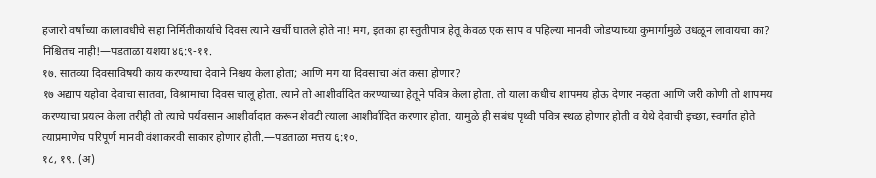हजारो वर्षांच्या कालावधीचे सहा निर्मितीकार्याचे दिवस त्याने खर्ची घातले होते ना! मग, इतका हा स्तुतीपात्र हेतू केवळ एक साप व पहिल्या मानवी जोडप्याच्या कुमार्गामुळे उधळून लावायचा का? निश्चितच नाही!—पडताळा यशया ४६:९-११.
१७. सातव्या दिवसाविषयी काय करण्याचा देवाने निश्चय केला होता; आणि मग या दिवसाचा अंत कसा होणार?
१७ अद्याप यहोवा देवाचा सातवा, विश्रामाचा दिवस चालू होता. त्याने तो आशीर्वादित करण्याच्या हेतूने पवित्र केला होता. तो याला कधीच शापमय होऊ देणार नव्हता आणि जरी कोणी तो शापमय करण्याचा प्रयत्न केला तरीही तो त्याचे पर्यवसान आशीर्वादात करून शेवटी त्याला आशीर्वादित करणार होता. यामुळे ही सबंध पृथ्वी पवित्र स्थळ होणार होती व येथे देवाची इच्छा, स्वर्गात होते त्याप्रमाणेच परिपूर्ण मानवी वंशाकरवी साकार होणार होती.—पडताळा मत्तय ६:१०.
१८, १९. (अ)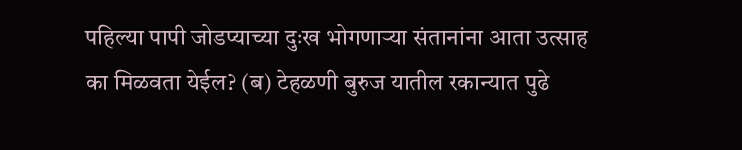पहिल्या पापी जोडप्याच्या दुःख भोगणाऱ्या संतानांना आता उत्साह का मिळवता येईल? (ब) टेहळणी बुरुज यातील रकान्यात पुढे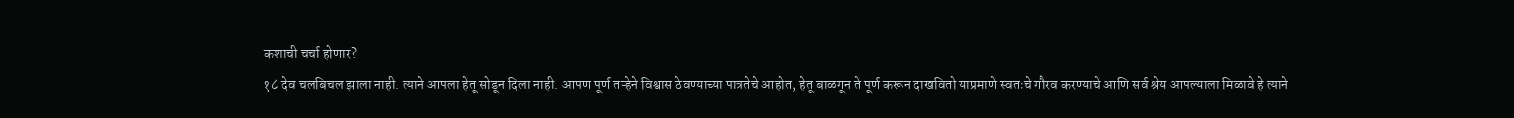कशाची चर्चा होणार?
१८ देव चलबिचल झाला नाही. त्याने आपला हेतू सोडून दिला नाही. आपण पूर्ण तऱ्हेने विश्वास ठेवण्याच्या पात्रतेचे आहोत, हेतू बाळगून ते पूर्ण करून दाखवितो याप्रमाणे स्वतःचे गौरव करण्याचे आणि सर्व श्रेय आपल्याला मिळावे हे त्याने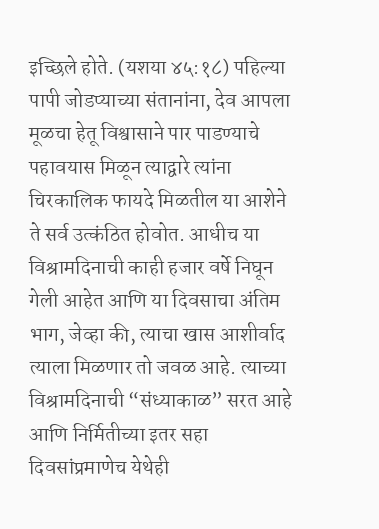इच्छिले होते. (यशया ४५:१८) पहिल्या पापी जोडप्याच्या संतानांना, देव आपला मूळचा हेतू विश्वासाने पार पाडण्याचे पहावयास मिळून त्याद्वारे त्यांना चिरकालिक फायदे मिळतील या आशेने ते सर्व उत्कंठित होवोत. आधीच या विश्रामदिनाची काही हजार वर्षे निघून गेली आहेत आणि या दिवसाचा अंतिम भाग, जेव्हा की, त्याचा खास आशीर्वाद त्याला मिळणार तो जवळ आहे. त्याच्या विश्रामदिनाची “संध्याकाळ” सरत आहे आणि निर्मितीच्या इतर सहा दिवसांप्रमाणेच येथेही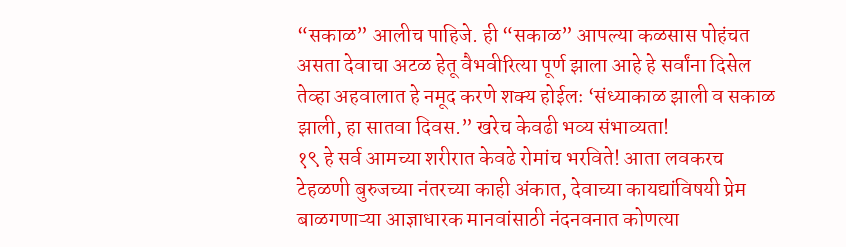“सकाळ” आलीच पाहिजे. ही “सकाळ” आपल्या कळसास पोहंचत असता देवाचा अटळ हेतू वैभवीरित्या पूर्ण झाला आहे हे सर्वांना दिसेल तेव्हा अहवालात हे नमूद करणे शक्य होईलः ‘संध्याकाळ झाली व सकाळ झाली, हा सातवा दिवस.” खरेच केवढी भव्य संभाव्यता!
१९ हे सर्व आमच्या शरीरात केवढे रोमांच भरविते! आता लवकरच टेहळणी बुरुजच्या नंतरच्या काही अंकात, देवाच्या कायद्यांविषयी प्रेम बाळगणाऱ्या आज्ञाधारक मानवांसाठी नंदनवनात कोणत्या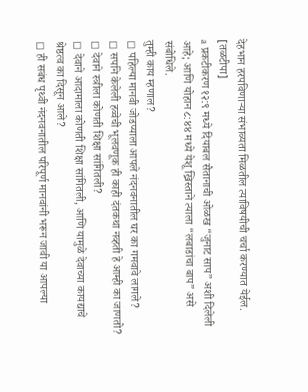देहभान हरपविणाऱ्या संभाव्यता मिळतील त्याविषयीची चर्चा करण्यात येईल.
[तळटीपा]
a प्रकटीकरण १२:९ मध्ये दियाबल सैतानाची ओळख “जुनाट साप” अशी दिलेली आहे; आणि योहान ८:४४ मध्ये येशू ख्रिस्ताने त्याला “लबाडांचा बाप” असे संबोधिले.
तुम्ही काय म्हणाल?
◻ पहिल्या मानवी जोडप्याला आपले नंदनवनातील घर का गमवावे लागले?
◻ सर्पाने केलेली हव्वेची भूलवणूक ही काही दंतकथा नव्हती हे आम्ही का जाणतो?
◻ देवाने स्त्रीला कोणती शिक्षा सांगितली?
◻ देवाने आदामाला कोणती शिक्षा सांगितली, आणि यामुळे देवाच्या कायद्याचे श्रेष्ठत्व का दिसून आले?
◻ ही सबंध पृथ्वी नंदनवनातील परिपूर्ण मानवांनी भरून जावी या आपल्या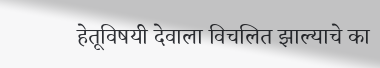हेतूविषयी देवाला विचलित झाल्याचे का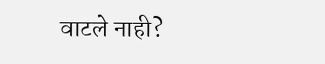वाटले नाही?